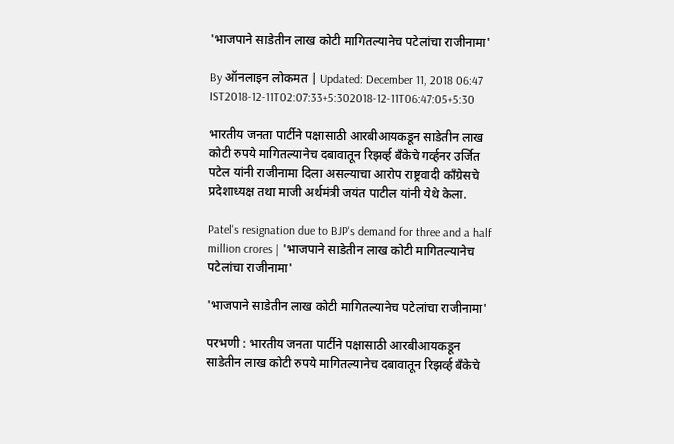'भाजपाने साडेतीन लाख कोटी मागितल्यानेच पटेलांचा राजीनामा'

By ऑनलाइन लोकमत | Updated: December 11, 2018 06:47 IST2018-12-11T02:07:33+5:302018-12-11T06:47:05+5:30

भारतीय जनता पार्टीने पक्षासाठी आरबीआयकडून साडेतीन लाख कोटी रुपये मागितल्यानेच दबावातून रिझर्व्ह बँकेचे गर्व्हनर उर्जित पटेल यांनी राजीनामा दिला असल्याचा आरोप राष्ट्रवादी काँग्रेसचे प्रदेशाध्यक्ष तथा माजी अर्थमंत्री जयंत पाटील यांनी येथे केला.

Patel's resignation due to BJP's demand for three and a half million crores | 'भाजपाने साडेतीन लाख कोटी मागितल्यानेच पटेलांचा राजीनामा'

'भाजपाने साडेतीन लाख कोटी मागितल्यानेच पटेलांचा राजीनामा'

परभणी : भारतीय जनता पार्टीने पक्षासाठी आरबीआयकडून साडेतीन लाख कोटी रुपये मागितल्यानेच दबावातून रिझर्व्ह बँकेचे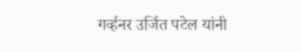गर्व्हनर उर्जित पटेल यांनी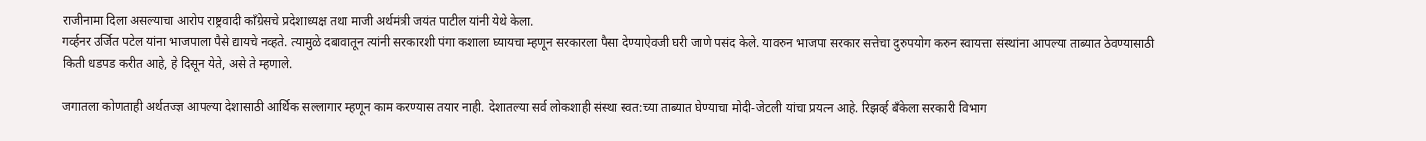राजीनामा दिला असल्याचा आरोप राष्ट्रवादी काँग्रेसचे प्रदेशाध्यक्ष तथा माजी अर्थमंत्री जयंत पाटील यांनी येथे केला.
गर्व्हनर उर्जित पटेल यांना भाजपाला पैसे द्यायचे नव्हते. त्यामुळे दबावातून त्यांनी सरकारशी पंगा कशाला घ्यायचा म्हणून सरकारला पैसा देण्याऐवजी घरी जाणे पसंद केले. यावरुन भाजपा सरकार सत्तेचा दुरुपयोग करुन स्वायत्ता संस्थांना आपल्या ताब्यात ठेवण्यासाठी किती धडपड करीत आहे, हे दिसून येते, असे ते म्हणाले.

जगातला कोणताही अर्थतज्ज्ञ आपल्या देशासाठी आर्थिक सल्लागार म्हणून काम करण्यास तयार नाही. देशातल्या सर्व लोकशाही संस्था स्वत:च्या ताब्यात घेण्याचा मोदी-जेटली यांचा प्रयत्न आहे. रिझर्व्ह बँकेला सरकारी विभाग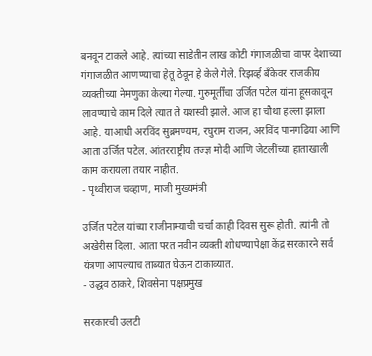बनवून टाकले आहे. त्यांच्या साडेतीन लाख कोटी गंगाजळीचा वापर देशाच्या गंगाजळीत आणण्याचा हेतू ठेवून हे केले गेले. रिझर्व्ह बँकेवर राजकीय व्यक्तीच्या नेमणुका केल्या गेल्या. गुरुमूर्तींचा उर्जित पटेल यांना हूसकावून लावण्याचे काम दिले त्यात ते यशस्वी झाले. आज हा चौथा हल्ला झाला आहे. याआधी अरविंद सुब्रमण्यम, रघुराम राजन, अरविंद पानगढिया आणि आता उर्जित पटेल. आंतरराष्ट्रीय तज्ज्ञ मोदी आणि जेटलींच्या हाताखाली काम करायला तयार नाहीत.
- पृथ्वीराज चव्हाण, माजी मुख्यमंत्री

उर्जित पटेल यांच्या राजीनाम्याची चर्चा काही दिवस सुरू होती. त्यांनी तो अखेरीस दिला. आता परत नवीन व्यक्ती शोधण्यापेक्षा केंद्र सरकारने सर्व यंत्रणा आपल्याच ताब्यात घेऊन टाकाव्यात.
- उद्धव ठाकरे, शिवसेना पक्षप्रमुख

सरकारची उलटी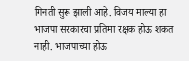गिनती सुरू झाली आहे. विजय माल्या हा भाजपा सरकारचा प्रतिमा रक्षक होऊ शकत नाही. भाजपाच्या होऊ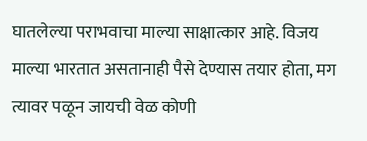घातलेल्या पराभवाचा माल्या साक्षात्कार आहे. विजय माल्या भारतात असतानाही पैसे देण्यास तयार होता, मग त्यावर पळून जायची वेळ कोणी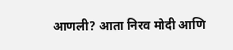आणली? आता निरव मोदी आणि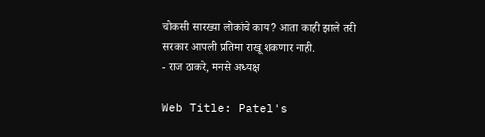चोकसी सारख्या लोकांचे काय? आता काही झाले तरी सरकार आपली प्रतिमा राखू शकणार नाही.
- राज ठाकरे, मनसे अध्यक्ष

Web Title: Patel's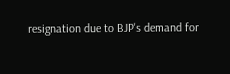resignation due to BJP's demand for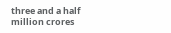three and a half million crores